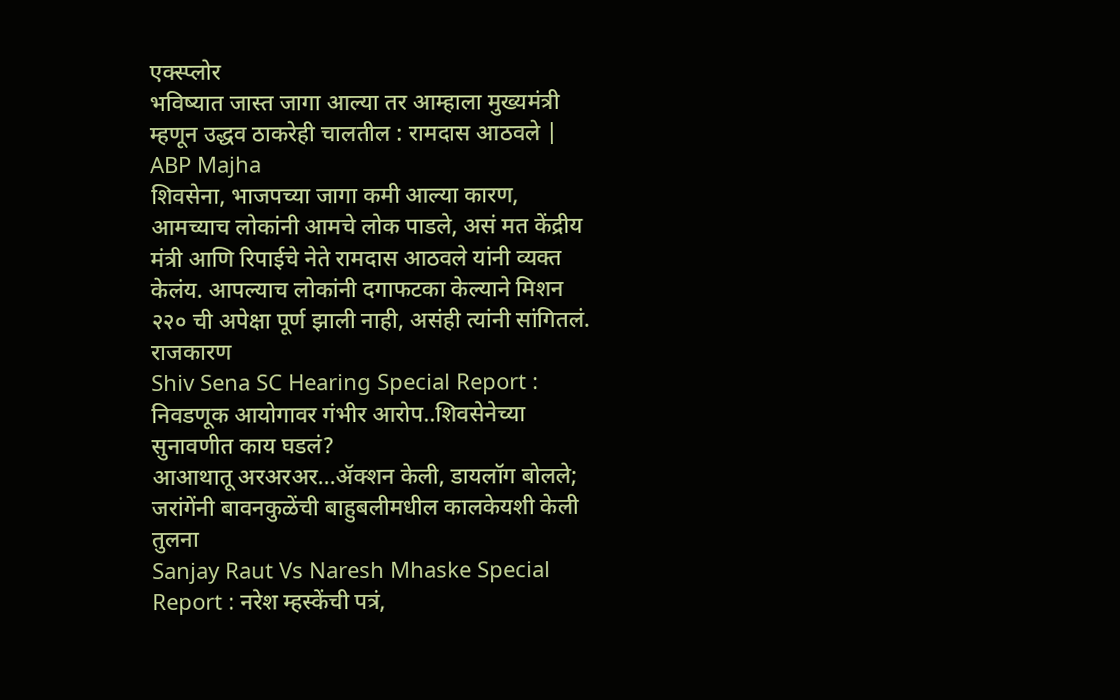एक्स्प्लोर
भविष्यात जास्त जागा आल्या तर आम्हाला मुख्यमंत्री म्हणून उद्धव ठाकरेही चालतील : रामदास आठवले | ABP Majha
शिवसेना, भाजपच्या जागा कमी आल्या कारण, आमच्याच लोकांनी आमचे लोक पाडले, असं मत केंद्रीय मंत्री आणि रिपाईचे नेते रामदास आठवले यांनी व्यक्त केलंय. आपल्याच लोकांनी दगाफटका केल्याने मिशन २२० ची अपेक्षा पूर्ण झाली नाही, असंही त्यांनी सांगितलं.
राजकारण
Shiv Sena SC Hearing Special Report : निवडणूक आयोगावर गंभीर आरोप..शिवसेनेच्या सुनावणीत काय घडलं?
आआथातू अरअरअर...ॲक्शन केली, डायलॉग बोलले; जरांगेंनी बावनकुळेंची बाहुबलीमधील कालकेयशी केली तुलना
Sanjay Raut Vs Naresh Mhaske Special Report : नरेश म्हस्केंची पत्रं,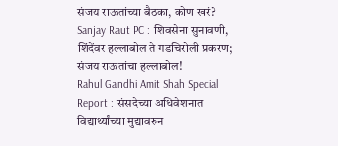संजय राऊतांच्या बैठका, कोण खरं?
Sanjay Raut PC : शिवसेना सुनावणी, शिंदेंवर हल्लाबोल ते गडचिरोली प्रकरण; संजय राऊतांचा हल्लाबोल!
Rahul Gandhi Amit Shah Special Report : संसदेच्या अधिवेशनात विद्यार्थ्यांच्या मुद्यावरुन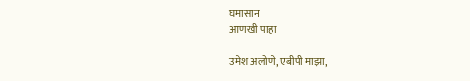घमासान
आणखी पाहा

उमेश अलोणे, एबीपी माझा,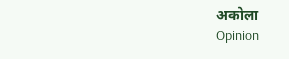अकोला
Opinion